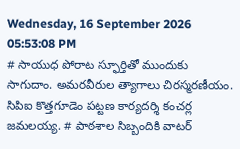Wednesday, 16 September 2026 05:53:08 PM
# సాయుధ పోరాట స్ఫూర్తితో ముందుకు సాగుదాం. అమరవీరుల త్యాగాలు చిరస్మరణీయం. సిపిఐ కొత్తగూడెం పట్టణ కార్యదర్శి కంచర్ల జమలయ్య. # పాఠశాల సిబ్బందికి వాటర్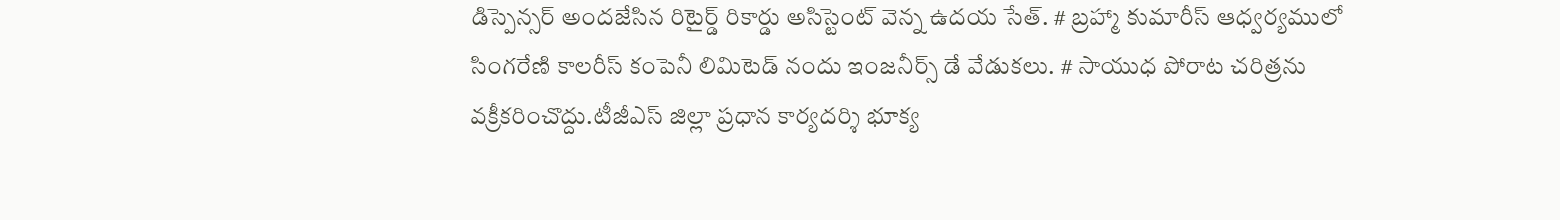డిస్పెన్సర్ అందజేసిన రిటైర్డ్ రికార్డు అసిస్టెంట్ వెన్న ఉదయ సేత్. # బ్రహ్మా కుమారీస్ ఆధ్వర్యములో సింగరేణి కాలరీస్ కంపెనీ లిమిటెడ్ నందు ఇంజనీర్స్ డే వేడుకలు. # సాయుధ పోరాట చరిత్రను వక్రీకరించొద్దు.టీజీఎస్ జిల్లా ప్రధాన కార్యదర్శి భూక్య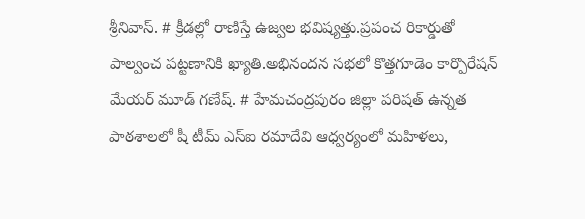శ్రీనివాస్. # క్రీడల్లో రాణిస్తే ఉజ్వల భవిష్యత్తు.ప్రపంచ రికార్డుతో పాల్వంచ పట్టణానికి ఖ్యాతి.అభినందన సభలో కొత్తగూడెం కార్పొరేషన్ మేయర్ మూడ్ గణేష్. # హేమచంద్రపురం జిల్లా పరిషత్ ఉన్నత పాఠశాలలో షీ టీమ్‌ ఎస్‌ఐ రమాదేవి ఆధ్వర్యంలో మహిళలు,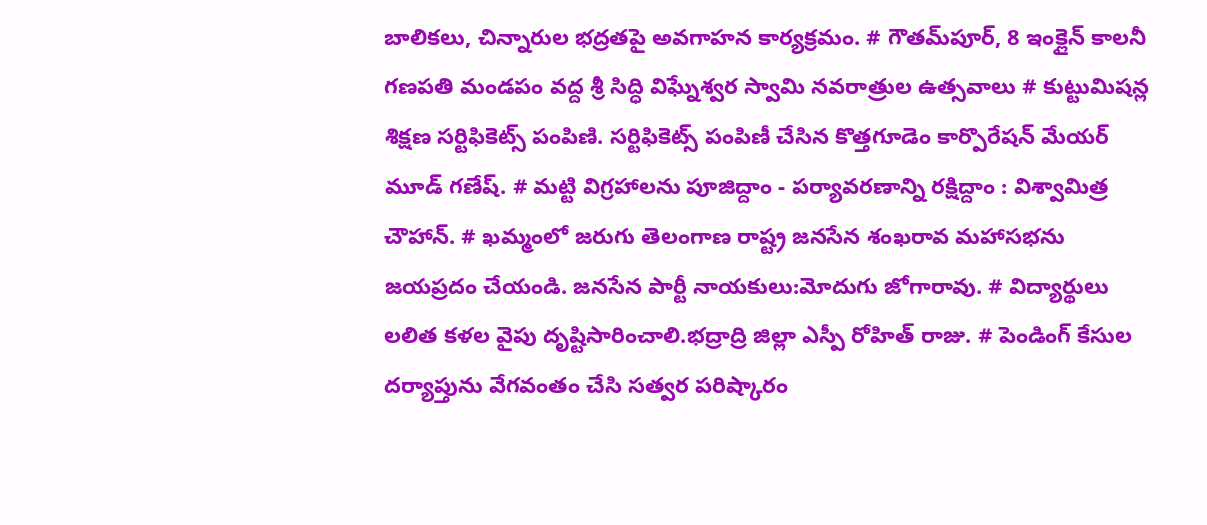బాలికలు, చిన్నారుల భద్రతపై అవగాహన కార్యక్రమం. # గౌతమ్‌పూర్, 8 ఇంక్లైన్ కాలనీ గణపతి మండపం వద్ద శ్రీ సిద్ధి విఘ్నేశ్వర స్వామి నవరాత్రుల ఉత్సవాలు # కుట్టుమిషన్ల శిక్షణ సర్టిఫికెట్స్ పంపిణి. సర్టిఫికెట్స్ పంపిణీ చేసిన కొత్తగూడెం కార్పొరేషన్ మేయర్ మూడ్ గణేష్. # మట్టి విగ్రహాలను పూజిద్దాం - పర్యావరణాన్ని రక్షిద్దాం : విశ్వామిత్ర చౌహాన్. # ఖమ్మంలో జరుగు తెలంగాణ రాష్ట్ర జనసేన శంఖరావ మహాసభను జయప్రదం చేయండి. జనసేన పార్టీ నాయకులు:మోదుగు జోగారావు. # విద్యార్థులు లలిత కళల వైపు దృష్టిసారించాలి.భద్రాద్రి జిల్లా ఎస్పీ రోహిత్ రాజు. # పెండింగ్ కేసుల దర్యాప్తును వేగవంతం చేసి సత్వర పరిష్కారం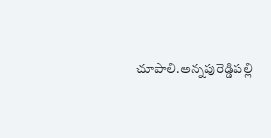చూపాలి.అన్నపురెడ్డిపల్లి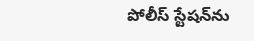పోలీస్ స్టేషన్‌ను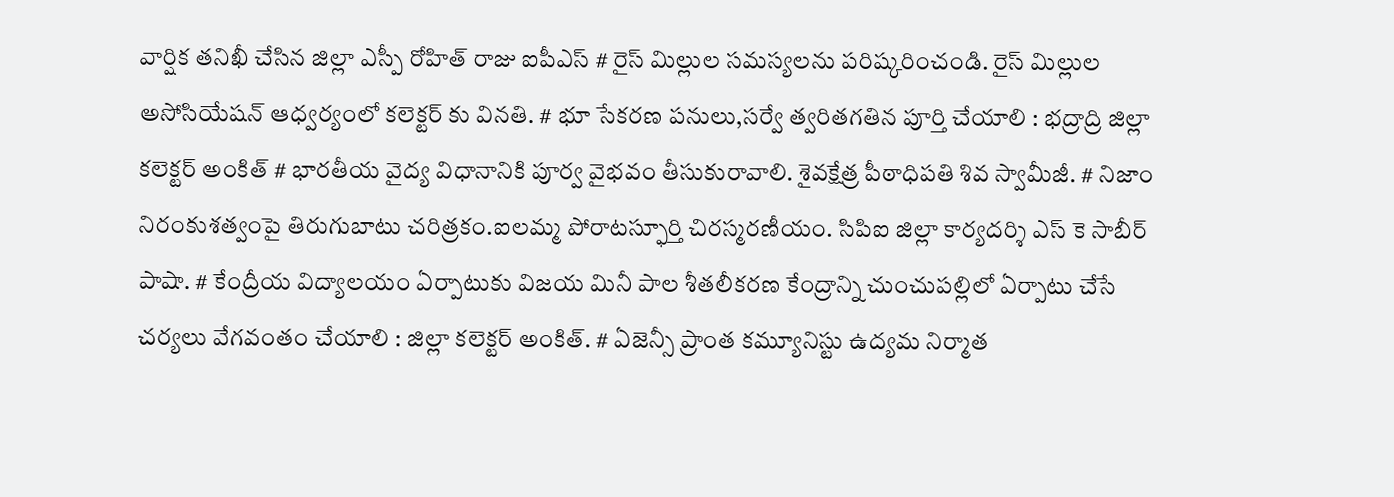వార్షిక తనిఖీ చేసిన జిల్లా ఎస్పీ రోహిత్ రాజు ఐపీఎస్ # రైస్ మిల్లుల సమస్యలను పరిష్కరించండి. రైస్ మిల్లుల అసోసియేషన్ ఆధ్వర్యంలో కలెక్టర్ కు వినతి. # భూ సేకరణ పనులు,సర్వే త్వరితగతిన పూర్తి చేయాలి : భద్రాద్రి జిల్లా కలెక్టర్ అంకిత్ # భారతీయ వైద్య విధానానికి పూర్వ వైభవం తీసుకురావాలి. శైవక్షేత్ర పీఠాధిపతి శివ స్వామీజీ. # నిజాం నిరంకుశత్వంపై తిరుగుబాటు చరిత్రకం.ఐలమ్మ పోరాటస్ఫూర్తి చిరస్మరణీయం. సిపిఐ జిల్లా కార్యదర్శి ఎస్ కె సాబీర్ పాషా. # కేంద్రీయ విద్యాలయం ఏర్పాటుకు విజయ మినీ పాల శీతలీకరణ కేంద్రాన్ని చుంచుపల్లిలో ఏర్పాటు చేసే చర్యలు వేగవంతం చేయాలి : జిల్లా కలెక్టర్ అంకిత్. # ఏజెన్సీ ప్రాంత కమ్యూనిస్టు ఉద్యమ నిర్మాత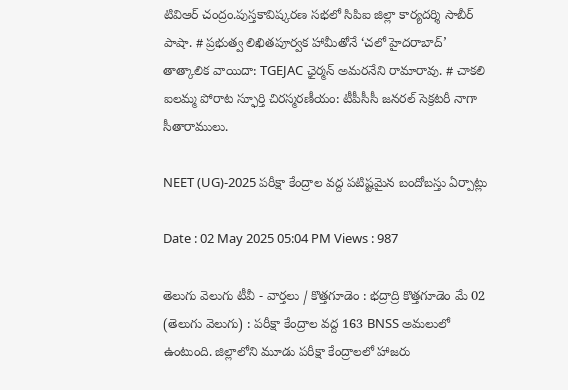టివిఆర్ చంద్రం.పుస్తకావిష్కరణ సభలో సిపిఐ జిల్లా కార్యదర్శి సాబీర్ పాషా. # ప్రభుత్వ లిఖితపూర్వక హామీతోనే ‘చలో హైదరాబాద్’ తాత్కాలిక వాయిదా: TGEJAC ఛైర్మన్ అమరనేని రామారావు. # చాకలి ఐలమ్మ పోరాట స్ఫూర్తి చిరస్మరణీయం: టీపీసీసీ జనరల్ సెక్రటరీ నాగా సీతారాములు.

NEET (UG)-2025 పరీక్షా కేంద్రాల వద్ద పటిష్టమైన బందోబస్తు ఏర్పాట్లు

Date : 02 May 2025 05:04 PM Views : 987

తెలుగు వెలుగు టీవీ - వార్తలు / కొత్తగూడెం : భద్రాద్రి కొత్తగూడెం మే 02 (తెలుగు వెలుగు) : పరీక్షా కేంద్రాల వద్ద 163 BNSS అమలులో ఉంటుంది. జిల్లాలోని మూడు పరీక్షా కేంద్రాలలో హాజరు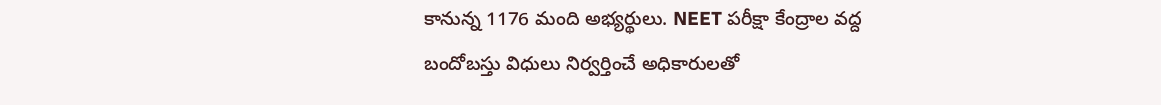కానున్న 1176 మంది అభ్యర్థులు. NEET పరీక్షా కేంద్రాల వద్ద బందోబస్తు విధులు నిర్వర్తించే అధికారులతో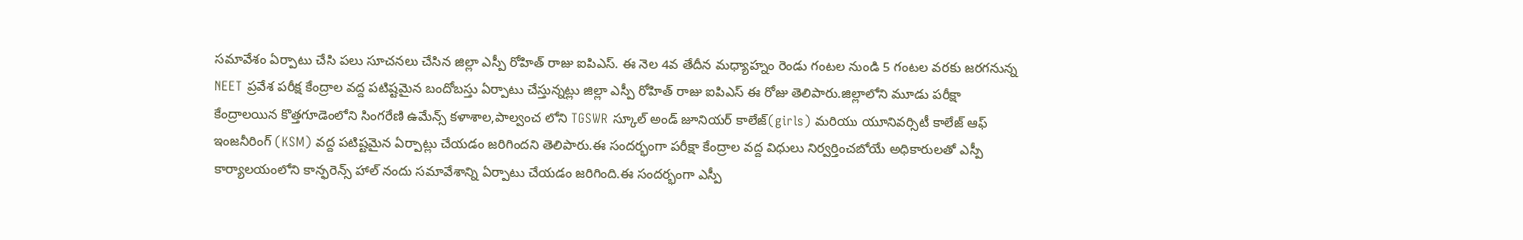సమావేశం ఏర్పాటు చేసి పలు సూచనలు చేసిన జిల్లా ఎస్పీ రోహిత్ రాజు ఐపిఎస్. ఈ నెల 4వ తేదీన మధ్యాహ్నం రెండు గంటల నుండి 5 గంటల వరకు జరగనున్న NEET ప్రవేశ పరీక్ష కేంద్రాల వద్ద పటిష్టమైన బందోబస్తు ఏర్పాటు చేస్తున్నట్లు జిల్లా ఎస్పీ రోహిత్ రాజు ఐపిఎస్ ఈ రోజు తెలిపారు.జిల్లాలోని మూడు పరీక్షా కేంద్రాలయిన కొత్తగూడెంలోని సింగరేణి ఉమేన్స్ కళాశాల,పాల్వంచ లోని TGSWR స్కూల్ అండ్ జూనియర్ కాలేజ్(girls) మరియు యూనివర్సిటీ కాలేజ్ ఆఫ్ ఇంజనీరింగ్ (KSM) వద్ద పటిష్టమైన ఏర్పాట్లు చేయడం జరిగిందని తెలిపారు.ఈ సందర్భంగా పరీక్షా కేంద్రాల వద్ద విధులు నిర్వర్తించబోయే అధికారులతో ఎస్పీ కార్యాలయంలోని కాన్ఫరెన్స్ హాల్ నందు సమావేశాన్ని ఏర్పాటు చేయడం జరిగింది.ఈ సందర్భంగా ఎస్పీ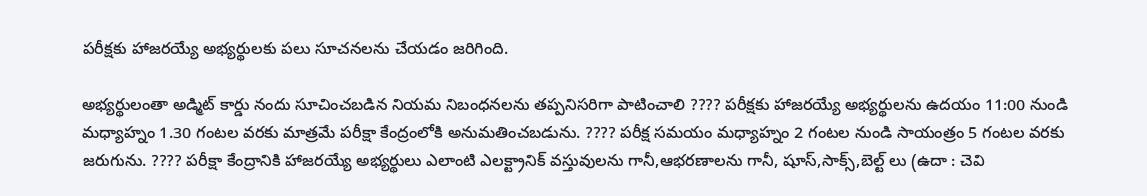పరీక్షకు హాజరయ్యే అభ్యర్థులకు పలు సూచనలను చేయడం జరిగింది.

అభ్యర్థులంతా అడ్మిట్ కార్డు నందు సూచించబడిన నియమ నిబంధనలను తప్పనిసరిగా పాటించాలి ???? పరీక్షకు హాజరయ్యే అభ్యర్థులను ఉదయం 11:00 నుండి మధ్యాహ్నం 1.30 గంటల వరకు మాత్రమే పరీక్షా కేంద్రంలోకి అనుమతించబడును. ???? పరీక్ష సమయం మధ్యాహ్నం 2 గంటల నుండి సాయంత్రం 5 గంటల వరకు జరుగును. ???? పరీక్షా కేంద్రానికి హాజరయ్యే అభ్యర్థులు ఎలాంటి ఎలక్ట్రానిక్ వస్తువులను గానీ,ఆభరణాలను గానీ, షూస్,సాక్స్,బెల్ట్ లు (ఉదా : చెవి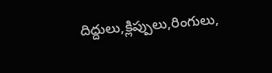దిద్దులు,క్లిప్పులు,రింగులు,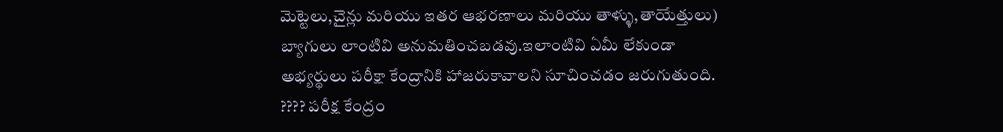మెట్టెలు,చైన్లు మరియు ఇతర ఆభరణాలు మరియు తాళ్ళు,తాయేత్తులు) బ్యాగులు లాంటివి అనుమతించబడవు.ఇలాంటివి ఏమీ లేకుండా అభ్యర్థులు పరీక్షా కేంద్రానికి హాజరుకావాలని సూచించడం జరుగుతుంది. ???? పరీక్ష కేంద్రం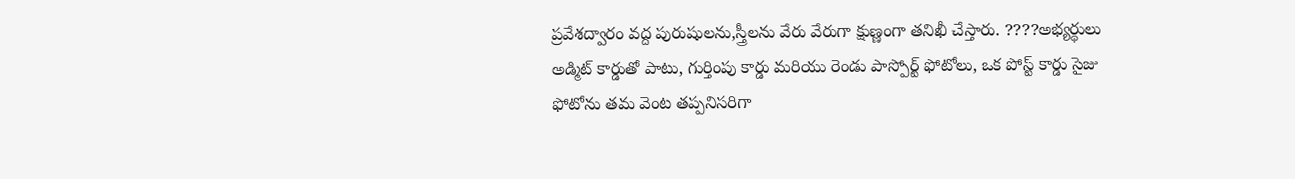ప్రవేశద్వారం వద్ద పురుషులను,స్త్రీలను వేరు వేరుగా క్షుణ్ణంగా తనిఖీ చేస్తారు. ????అభ్యర్థులు అడ్మిట్ కార్డుతో పాటు, గుర్తింపు కార్డు మరియు రెండు పాస్పోర్ట్ ఫోటోలు, ఒక పోస్ట్ కార్డు సైజు ఫోటోను తమ వెంట తప్పనిసరిగా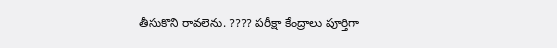తీసుకొని రావలెను. ???? పరీక్షా కేంద్రాలు పూర్తిగా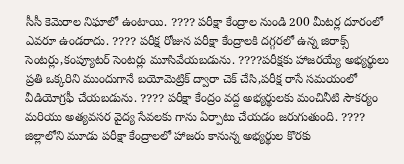సీసీ కెమెరాల నిఘాలో ఉంటాయి. ???? పరీక్షా కేంద్రాల నుండి 200 మీటర్ల దూరంలో ఎవరూ ఉండరాదు. ???? పరీక్ష రోజున పరీక్షా కేంద్రాలకి దగ్గరలో ఉన్న జిరాక్స్ సెంటర్లు,కంప్యూటర్ సెంటర్లు మూసివేయబడును. ????పరీక్షకు హాజరయ్యే అభ్యర్థులు ప్రతి ఒక్కరిని ముందుగానే బయోమెట్రిక్ ద్వారా చెక్ చేసి,పరీక్ష రాసే సమయంలో వీడియోగ్రఫీ చేయబడును. ???? పరీక్షా కేంద్రం వద్ద అభ్యర్థులకు మంచినీటి సౌకర్యం మరియు అత్యవసర వైద్య సేవలకు గాను ఏర్పాటు చేయడం జరుగుతుంది. ???? జిల్లాలోని మూడు పరీక్షా కేంద్రాలలో హాజరు కానున్న అభ్యర్థుల కొరకు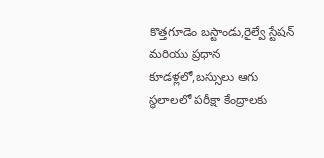కొత్తగూడెం బస్టాండు,రైల్వే స్టేషన్ మరియు ప్రధాన కూడళ్లలో,బస్సులు ఆగు స్థలాలలో పరీక్షా కేంద్రాలకు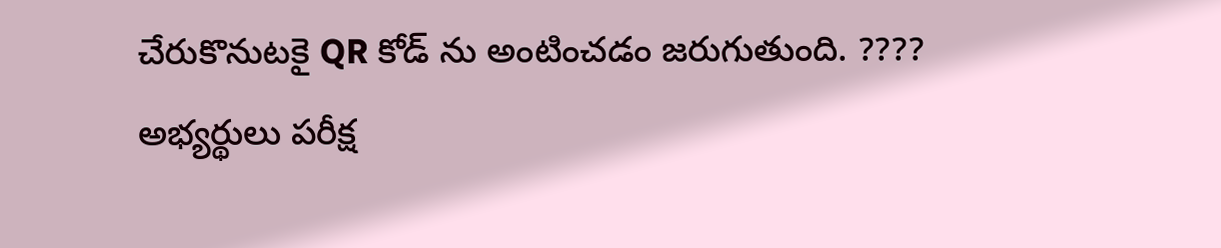చేరుకొనుటకై QR కోడ్ ను అంటించడం జరుగుతుంది. ???? అభ్యర్థులు పరీక్ష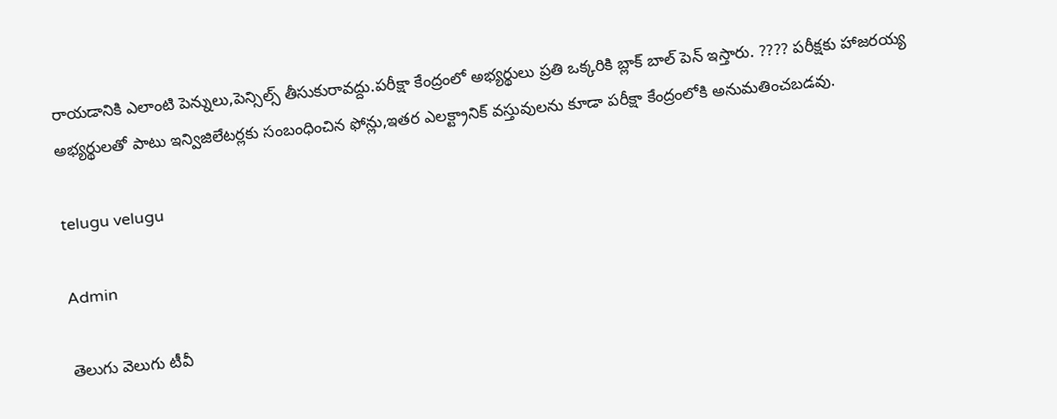రాయడానికి ఎలాంటి పెన్నులు,పెన్సిల్స్ తీసుకురావద్దు.పరీక్షా కేంద్రంలో అభ్యర్థులు ప్రతి ఒక్కరికి బ్లాక్ బాల్ పెన్ ఇస్తారు. ???? పరీక్షకు హాజరయ్య అభ్యర్థులతో పాటు ఇన్విజిలేటర్లకు సంబంధించిన ఫోన్లు,ఇతర ఎలక్ట్రానిక్ వస్తువులను కూడా పరీక్షా కేంద్రంలోకి అనుమతించబడవు.

telugu velugu

Admin

తెలుగు వెలుగు టీవీ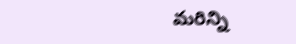మరిన్ని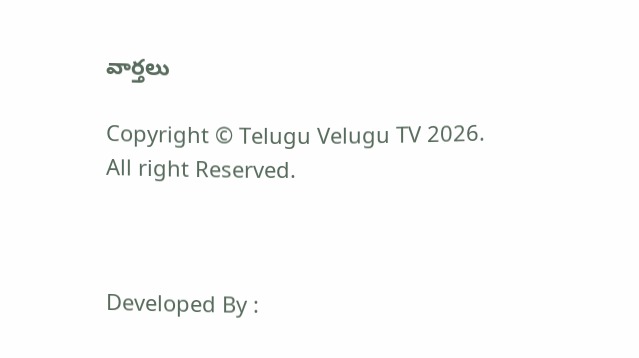వార్తలు

Copyright © Telugu Velugu TV 2026. All right Reserved.



Developed By :